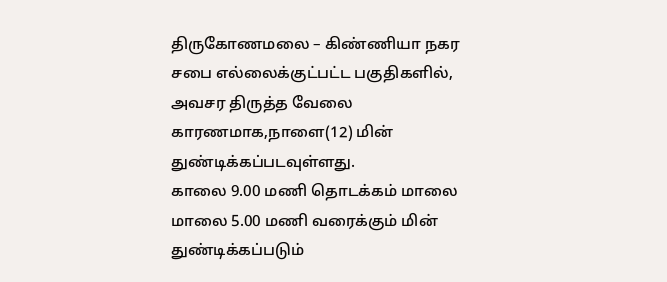திருகோணமலை – கிண்ணியா நகர சபை எல்லைக்குட்பட்ட பகுதிகளில், அவசர திருத்த வேலை காரணமாக,நாளை(12) மின் துண்டிக்கப்படவுள்ளது.
காலை 9.00 மணி தொடக்கம் மாலை மாலை 5.00 மணி வரைக்கும் மின் துண்டிக்கப்படும்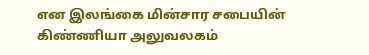என இலங்கை மின்சார சபையின் கிண்ணியா அலுவலகம்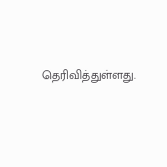தெரிவித்துள்ளது.